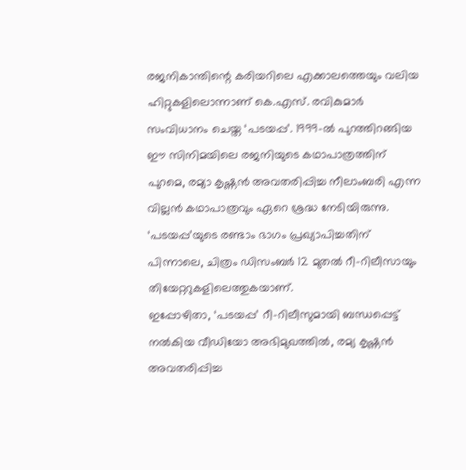രജനികാന്തിന്റെ കരിയറിലെ എക്കാലത്തെയും വലിയ ഹിറ്റുകളിലൊന്നാണ് കെ.എസ്. രവികുമാർ സംവിധാനം ചെയ്ത ‘പടയപ്പ’. 1999-ൽ പുറത്തിറങ്ങിയ ഈ സിനിമയിലെ രജനിയുടെ കഥാപാത്രത്തിന് പുറമെ, രമ്യാ കൃഷ്ണൻ അവതരിപ്പിച്ച നീലാംബരി എന്ന വില്ലൻ കഥാപാത്രവും ഏറെ ശ്രദ്ധ നേടിയിരുന്നു. ‘പടയപ്പ’യുടെ രണ്ടാം ഭാഗം പ്രഖ്യാപിച്ചതിന് പിന്നാലെ, ചിത്രം ഡിസംബർ 12 മുതൽ റീ-റിലീസായും തിയേറ്ററുകളിലെത്തുകയാണ്.
ഇപ്പോഴിതാ, ‘പടയപ്പ’ റീ-റിലീസുമായി ബന്ധപ്പെട്ട് നൽകിയ വീഡിയോ അഭിമുഖത്തിൽ, രമ്യ കൃഷ്ണൻ അവതരിപ്പിച്ച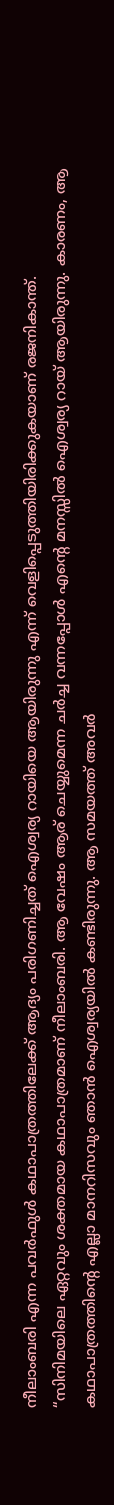നീലാംബരി എന്ന പവർഫുൾ കഥാപാത്രത്തിലേക്ക് ആദ്യം പരിഗണിച്ചത് ഐശ്വര്യ റായിയെ ആയിരുന്നു എന്ന് വെളിപ്പെടുത്തിയിരിക്കുകയാണ് രജനികാന്ത്.
“സിനിമയിലെ ഏറ്റവും ശക്തമായ കഥാപാത്രമാണ് നീലാംബരി. ആ വേഷം ആര് ചെയ്യുമെന്ന ചർച്ച വന്നപ്പോൾ എന്റെ മനസ്സിൽ ഐശ്വര്യ റായ് ആയിരുന്നു. കാരണം, ആ കഥാപാത്രത്തിന്റെ എല്ലാ മാനറിസവും ഞാൻ ഐശ്വര്യയിൽ കണ്ടിരുന്നു. ആ സമയത്ത് അവർ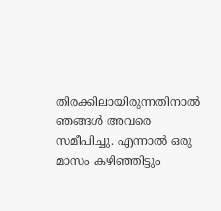തിരക്കിലായിരുന്നതിനാൽ ഞങ്ങൾ അവരെ സമീപിച്ചു. എന്നാൽ ഒരു മാസം കഴിഞ്ഞിട്ടും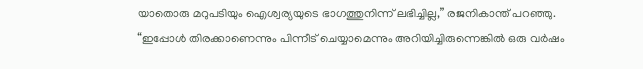യാതൊരു മറുപടിയും ഐശ്വര്യയുടെ ഭാഗത്തുനിന്ന് ലഭിച്ചില്ല,” രജനികാന്ത് പറഞ്ഞു.
“ഇപ്പോൾ തിരക്കാണെന്നും പിന്നീട് ചെയ്യാമെന്നും അറിയിച്ചിരുന്നെങ്കിൽ ഒരു വർഷം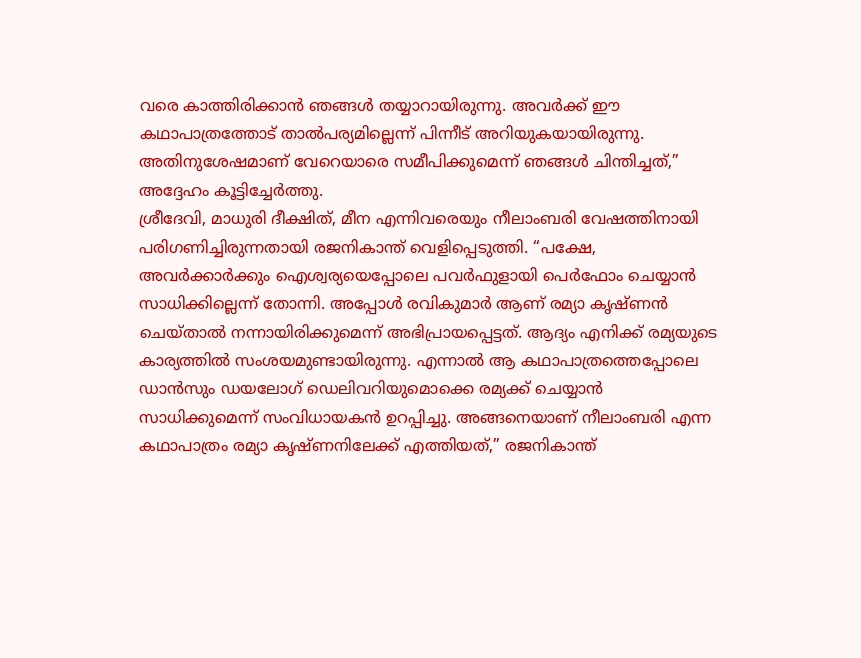വരെ കാത്തിരിക്കാൻ ഞങ്ങൾ തയ്യാറായിരുന്നു. അവർക്ക് ഈ കഥാപാത്രത്തോട് താൽപര്യമില്ലെന്ന് പിന്നീട് അറിയുകയായിരുന്നു. അതിനുശേഷമാണ് വേറെയാരെ സമീപിക്കുമെന്ന് ഞങ്ങൾ ചിന്തിച്ചത്,” അദ്ദേഹം കൂട്ടിച്ചേർത്തു.
ശ്രീദേവി, മാധുരി ദീക്ഷിത്, മീന എന്നിവരെയും നീലാംബരി വേഷത്തിനായി പരിഗണിച്ചിരുന്നതായി രജനികാന്ത് വെളിപ്പെടുത്തി. “പക്ഷേ, അവർക്കാർക്കും ഐശ്വര്യയെപ്പോലെ പവർഫുളായി പെർഫോം ചെയ്യാൻ സാധിക്കില്ലെന്ന് തോന്നി. അപ്പോൾ രവികുമാർ ആണ് രമ്യാ കൃഷ്ണൻ ചെയ്താൽ നന്നായിരിക്കുമെന്ന് അഭിപ്രായപ്പെട്ടത്. ആദ്യം എനിക്ക് രമ്യയുടെ കാര്യത്തിൽ സംശയമുണ്ടായിരുന്നു. എന്നാൽ ആ കഥാപാത്രത്തെപ്പോലെ ഡാൻസും ഡയലോഗ് ഡെലിവറിയുമൊക്കെ രമ്യക്ക് ചെയ്യാൻ സാധിക്കുമെന്ന് സംവിധായകൻ ഉറപ്പിച്ചു. അങ്ങനെയാണ് നീലാംബരി എന്ന കഥാപാത്രം രമ്യാ കൃഷ്ണനിലേക്ക് എത്തിയത്,” രജനികാന്ത്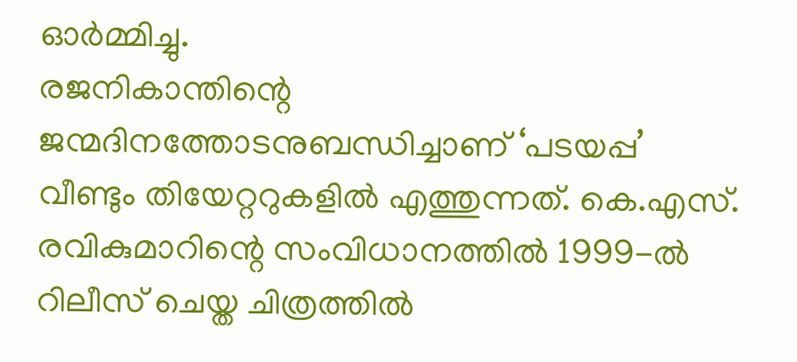ഓർമ്മിച്ചു.
രജനികാന്തിന്റെ ജന്മദിനത്തോടനുബന്ധിച്ചാണ് ‘പടയപ്പ’ വീണ്ടും തിയേറ്ററുകളിൽ എത്തുന്നത്. കെ.എസ്. രവികുമാറിന്റെ സംവിധാനത്തിൽ 1999-ൽ റിലീസ് ചെയ്ത ചിത്രത്തിൽ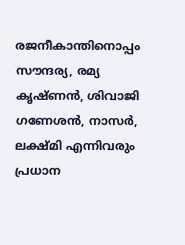രജനീകാന്തിനൊപ്പം സൗന്ദര്യ, രമ്യ കൃഷ്ണൻ, ശിവാജി ഗണേശൻ, നാസർ, ലക്ഷ്മി എന്നിവരും പ്രധാന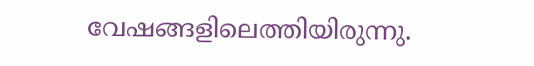വേഷങ്ങളിലെത്തിയിരുന്നു.